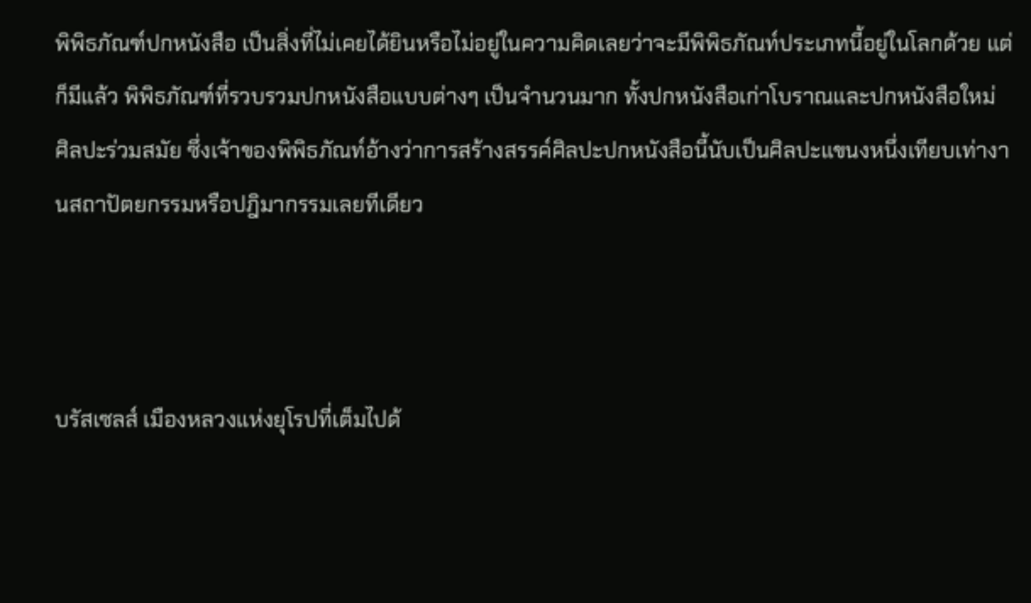พิพิธภัณฑ์ปกหนังสือ เป็นสิ่งที่ไม่เคยได้ยินหรือไม่อยู่ในความคิดเลยว่าจะมีพิพิธภัณท์ประเภทนี้อยู่ในโลกด้วย แต่ก็มีแล้ว พิพิธภัณฑ์ที่รวบรวมปกหนังสือแบบต่างๆ เป็นจำนวนมาก ทั้งปกหนังสือเก่าโบราณและปกหนังสือใหม่ ศิลปะร่วมสมัย ซึ่งเจ้าของพิพิธภัณท์อ้างว่าการสร้างสรรค์ศิลปะปกหนังสือนี้นับเป็นศิลปะแขนงหนึ่งเทียบเท่างานสถาปัตยกรรมหรือปฎิมากรรมเลยทีเดียว



บรัสเซลส์ เมืองหลวงแห่งยุโรปที่เต็มไปด้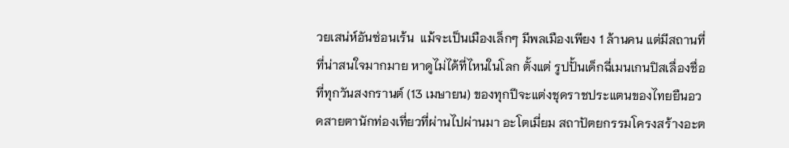วยเสน่ห์อันซ่อนเร้น  แม้จะเป็นเมืองเล็กๆ มีพลเมืองเพียง 1 ล้านคน แต่มีสถานที่ที่น่าสนใจมากมาย หาดูไม่ได้ที่ไหนในโลก ตั้งแต่ รูปปั้นเด็กฉี่เมนเกนปิสเลื่องชื่อ ที่ทุกวันสงกรานต์ (13 เมษายน) ของทุกปีจะแต่งชุดราชประแตนของไทยยืนอวดสายตานักท่องเที่ยวที่ผ่านไปผ่านมา อะโตเมี่ยม สถาปัตยกรรมโครงสร้างอะต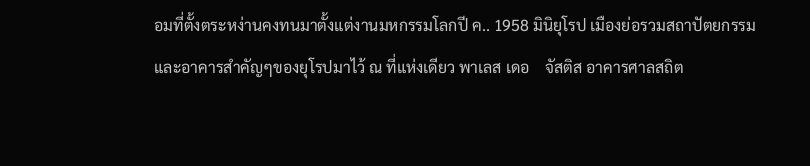อมที่ตั้งตระหง่านคงทนมาตั้งแต่งานมหกรรมโลกปี ค.. 1958 มินิยุโรป เมืองย่อรวมสถาปัตยกรรมและอาคารสำคัญๆของยุโรปมาไว้ ณ ที่แห่งเดียว พาเลส เดอ    จัสติส อาคารศาลสถิต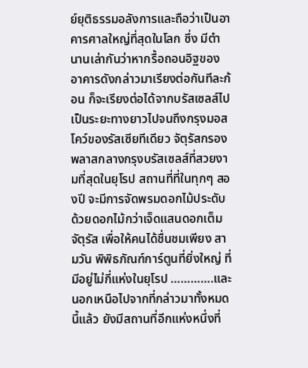ย์ยุติธรรมอลังการและถือว่าเป็นอาคารศาลใหญ่ที่สุดในโลก ซึ่ง มีตำนานเล่ากันว่าหากรื้อถอนอิฐของอาคารดังกล่าวมาเรียงต่อกันทีละก้อน ก็จะเรียงต่อได้จากบรัสเซลส์ไปเป็นระยะทางยาวไปจนถึงกรุงมอสโคว์ของรัสเซียทีเดียว จัตุรัสกรองพลาสกลางกรุงบรัสเซลส์ที่สวยงามที่สุดในยุโรป สถานที่ที่ในทุกๆ สองปี จะมีการจัดพรมดอกไม้ประดับด้วยดอกไม้กว่าเจ็ดแสนดอกเต็มจัตุรัส เพื่อให้คนได้ชื่นชมเพียง สามวัน พิพิธภัณฑ์การ์ตูนที่ยิ่งใหญ่ ที่มีอยู่ไม่กี่แห่งในยุโรป ………….และนอกเหนือไปจากที่กล่าวมาทั้งหมดนี้แล้ว ยังมีสถานที่อีกแห่งหนึ่งที่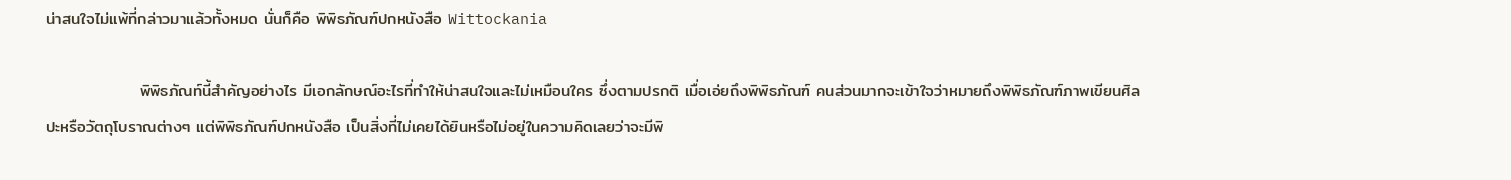น่าสนใจไม่แพ้ที่กล่าวมาแล้วทั้งหมด นั่นก็คือ พิพิธภัณฑ์ปกหนังสือ Wittockania

                พิพิธภัณท์นี้สำคัญอย่างไร มีเอกลักษณ์อะไรที่ทำให้น่าสนใจและไม่เหมือนใคร ซึ่งตามปรกติ เมื่อเอ่ยถึงพิพิธภัณฑ์ คนส่วนมากจะเข้าใจว่าหมายถึงพิพิธภัณฑ์ภาพเขียนศิลปะหรือวัตถุโบราณต่างๆ แต่พิพิธภัณฑ์ปกหนังสือ เป็นสิ่งที่ไม่เคยได้ยินหรือไม่อยู่ในความคิดเลยว่าจะมีพิ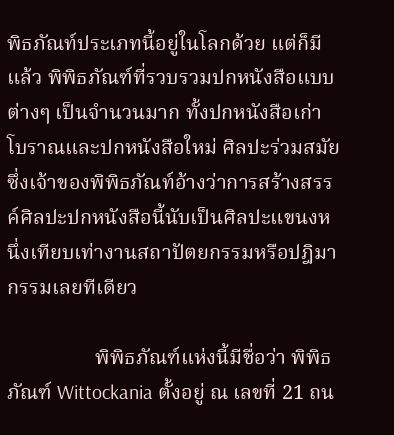พิธภัณท์ประเภทนี้อยู่ในโลกด้วย แต่ก็มีแล้ว พิพิธภัณฑ์ที่รวบรวมปกหนังสือแบบต่างๆ เป็นจำนวนมาก ทั้งปกหนังสือเก่าโบราณและปกหนังสือใหม่ ศิลปะร่วมสมัย ซึ่งเจ้าของพิพิธภัณท์อ้างว่าการสร้างสรรค์ศิลปะปกหนังสือนี้นับเป็นศิลปะแขนงหนึ่งเทียบเท่างานสถาปัตยกรรมหรือปฎิมากรรมเลยทีเดียว

                 พิพิธภัณฑ์แห่งนี้มีชื่อว่า พิพิธภัณฑ์ Wittockania ตั้งอยู่ ณ เลขที่ 21 ถน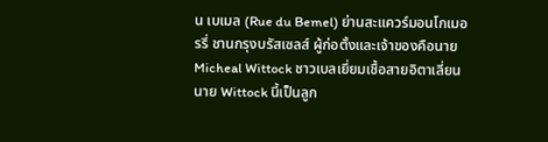น เบเมล (Rue du Bemel) ย่านสะแควร์มอนโกเมอรรี่ ชานกรุงบรัสเซลส์ ผู้ก่อตั้งและเจ้าของคือนาย Micheal Wittock ชาวเบลเยี่ยมเชื้อสายอิตาเลี่ยน นาย Wittock นี้เป็นลูก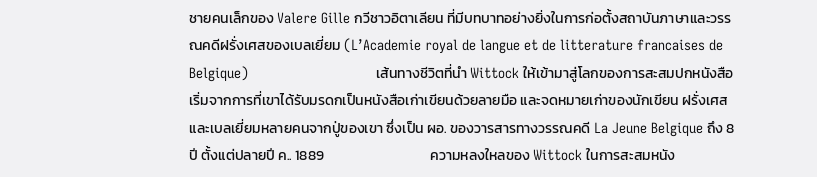ชายคนเล็กของ Valere Gille กวีชาวอิตาเลียน ที่มีบทบาทอย่างยิ่งในการก่อตั้งสถาบันภาษาและวรรณคดีฝรั่งเศสของเบลเยี่ยม (L’Academie royal de langue et de litterature francaises de Belgique)                                เส้นทางชีวิตที่นำ Wittock ให้เข้ามาสู่โลกของการสะสมปกหนังสือเริ่มจากการที่เขาได้รับมรดกเป็นหนังสือเก่าเขียนด้วยลายมือ และจดหมายเก่าของนักเขียน ฝรั่งเศสและเบลเยี่ยมหลายคนจากปู่ของเขา ซึ่งเป็น ผอ. ของวารสารทางวรรณคดี La Jeune Belgique ถึง 8 ปี ตั้งแต่ปลายปี ค.. 1889                                 ความหลงใหลของ Wittock ในการสะสมหนัง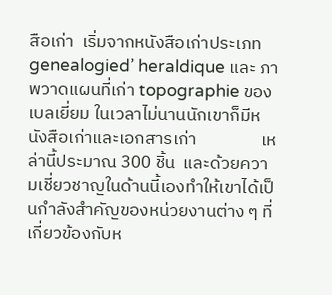สือเก่า  เริ่มจากหนังสือเก่าประเภท genealogied’ heraldique และ ภาพวาดแผนที่เก่า topographie ของเบลเยี่ยม ในเวลาไม่นานนักเขาก็มีหนังสือเก่าและเอกสารเก่า                เหล่านี้ประมาณ 300 ชิ้น  และด้วยความเชี่ยวชาญในด้านนี้เองทำให้เขาได้เป็นกำลังสำคัญของหน่วยงานต่าง ๆ ที่เกี่ยวข้องกับห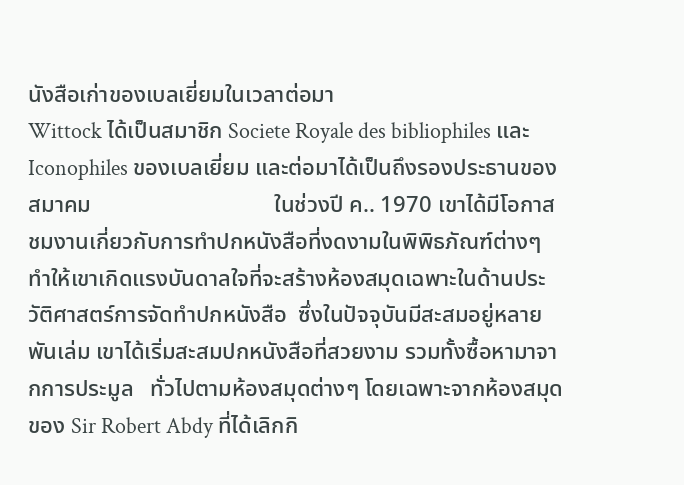นังสือเก่าของเบลเยี่ยมในเวลาต่อมา                                Wittock ได้เป็นสมาชิก Societe Royale des bibliophiles และ Iconophiles ของเบลเยี่ยม และต่อมาได้เป็นถึงรองประธานของสมาคม                                ในช่วงปี ค.. 1970 เขาได้มีโอกาสชมงานเกี่ยวกับการทำปกหนังสือที่งดงามในพิพิธภัณฑ์ต่างๆทำให้เขาเกิดแรงบันดาลใจที่จะสร้างห้องสมุดเฉพาะในด้านประวัติศาสตร์การจัดทำปกหนังสือ  ซึ่งในปัจจุบันมีสะสมอยู่หลายพันเล่ม เขาได้เริ่มสะสมปกหนังสือที่สวยงาม รวมทั้งซื้อหามาจากการประมูล   ทั่วไปตามห้องสมุดต่างๆ โดยเฉพาะจากห้องสมุดของ Sir Robert Abdy ที่ได้เลิกกิ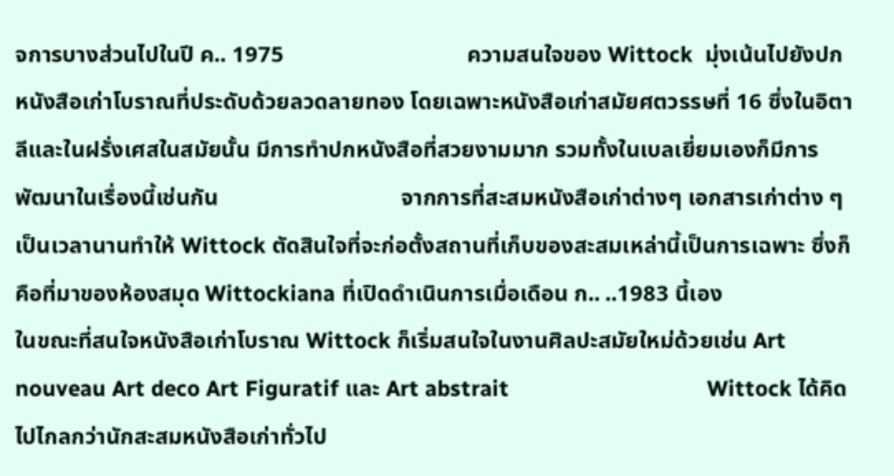จการบางส่วนไปในปี ค.. 1975                                ความสนใจของ Wittock  มุ่งเน้นไปยังปกหนังสือเก่าโบราณที่ประดับด้วยลวดลายทอง โดยเฉพาะหนังสือเก่าสมัยศตวรรษที่ 16 ซึ่งในอิตาลีและในฝรั่งเศสในสมัยนั้น มีการทำปกหนังสือที่สวยงามมาก รวมทั้งในเบลเยี่ยมเองก็มีการพัฒนาในเรื่องนี้เช่นกัน                                จากการที่สะสมหนังสือเก่าต่างๆ เอกสารเก่าต่าง ๆ เป็นเวลานานทำให้ Wittock ตัดสินใจที่จะก่อตั้งสถานที่เก็บของสะสมเหล่านี้เป็นการเฉพาะ ซึ่งก็คือที่มาของห้องสมุด Wittockiana ที่เปิดดำเนินการเมื่อเดือน ก.. ..1983 นี้เอง                                ในขณะที่สนใจหนังสือเก่าโบราณ Wittock ก็เริ่มสนใจในงานศิลปะสมัยใหม่ด้วยเช่น Art nouveau Art deco Art Figuratif และ Art abstrait                                 Wittock ได้คิดไปไกลกว่านักสะสมหนังสือเก่าทั่วไป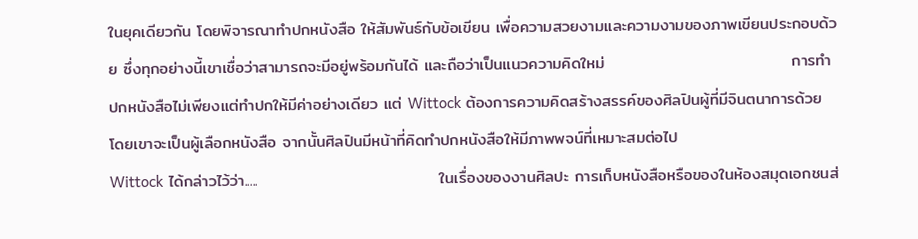ในยุคเดียวกัน โดยพิจารณาทำปกหนังสือ ให้สัมพันธ์กับข้อเขียน เพื่อความสวยงามและความงามของภาพเขียนประกอบด้วย ซึ่งทุกอย่างนี้เขาเชื่อว่าสามารถจะมีอยู่พร้อมกันได้ และถือว่าเป็นแนวความคิดใหม่                                การทำปกหนังสือไม่เพียงแต่ทำปกให้มีค่าอย่างเดียว แต่ Wittock ต้องการความคิดสร้างสรรค์ของศิลปินผู้ที่มีจินตนาการด้วย โดยเขาจะเป็นผู้เลือกหนังสือ จากนั้นศิลปินมีหน้าที่คิดทำปกหนังสือให้มีภาพพจน์ที่เหมาะสมต่อไป                                Wittock ได้กล่าวไว้ว่า.....                               ในเรื่องของงานศิลปะ การเก็บหนังสือหรือของในห้องสมุดเอกชนส่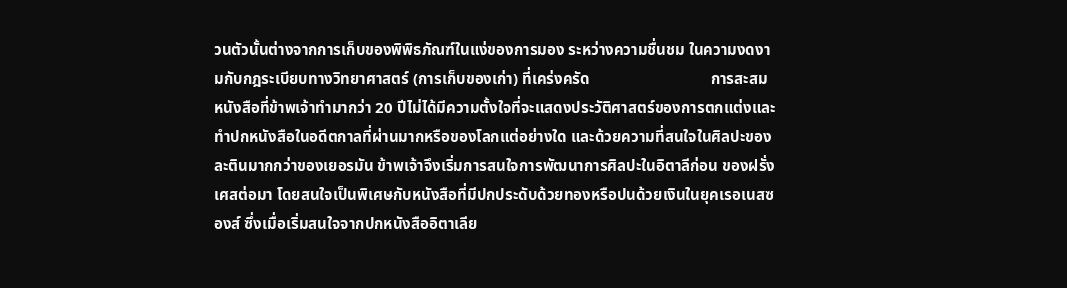วนตัวนั้นต่างจากการเก็บของพิพิธภัณฑ์ในแง่ของการมอง ระหว่างความชื่นชม ในความงดงามกับกฎระเบียบทางวิทยาศาสตร์ (การเก็บของเก่า) ที่เคร่งครัด                               การสะสมหนังสือที่ข้าพเจ้าทำมากว่า 20 ปีไม่ได้มีความตั้งใจที่จะแสดงประวัติศาสตร์ของการตกแต่งและทำปกหนังสือในอดีตกาลที่ผ่านมากหรือของโลกแต่อย่างใด และด้วยความที่สนใจในศิลปะของละตินมากกว่าของเยอรมัน ข้าพเจ้าจึงเริ่มการสนใจการพัฒนาการศิลปะในอิตาลีก่อน ของฝรั่งเศสต่อมา โดยสนใจเป็นพิเศษกับหนังสือที่มีปกประดับด้วยทองหรือปนด้วยเงินในยุคเรอเนสซองส์ ซึ่งเมื่อเริ่มสนใจจากปกหนังสืออิตาเลีย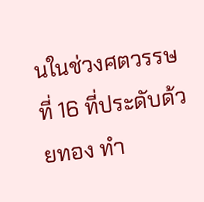นในช่วงศตวรรษที่ 16 ที่ประดับด้วยทอง ทำ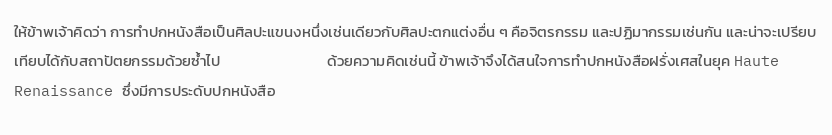ให้ข้าพเจ้าคิดว่า การทำปกหนังสือเป็นศิลปะแขนงหนึ่งเช่นเดียวกับศิลปะตกแต่งอื่น ๆ คือจิตรกรรม และปฏิมากรรมเช่นกัน และน่าจะเปรียบเทียบได้กับสถาปัตยกรรมด้วยซ้ำไป                               ด้วยความคิดเช่นนี้ ข้าพเจ้าจึงได้สนใจการทำปกหนังสือฝรั่งเศสในยุค Haute Renaissance ซึ่งมีการประดับปกหนังสือ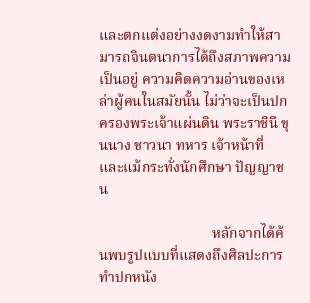และตกแต่งอย่างงดงามทำให้สามารถจินตนาการได้ถึงสภาพความเป็นอยู่ ความคิดความอ่านของเหล่าผู้คนในสมัยนั้น ไม่ว่าจะเป็นปกครองพระเจ้าแผ่นดิน พระราชินี ขุนนาง ชาวนา ทหาร เจ้าหน้าที่ และแม้กระทั่งนักศึกษา ปัญญาชน

                               หลักจากได้ค้นพบรูปแบบที่แสดงถึงศิลปะการทำปกหนัง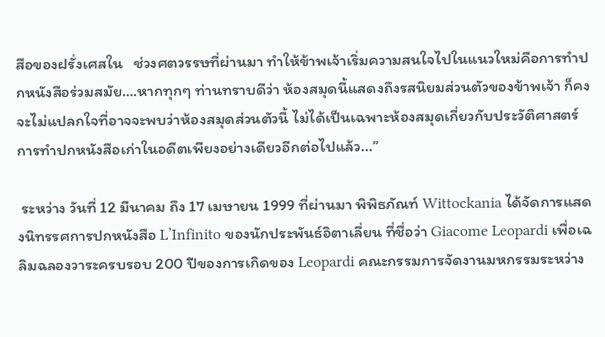สือของฝรั่งเศสใน   ช่วงศตวรรษที่ผ่านมา ทำให้ข้าพเจ้าเริ่มความสนใจไปในแนวใหม่คือการทำปกหนังสือร่วมสมัย….หากทุกๆ ท่านทราบดีว่า ห้องสมุดนี้แสดงถึงรสนิยมส่วนตัวของข้าพเจ้า ก็คงจะไม่แปลกใจที่อาจจะพบว่าห้องสมุดส่วนตัวนี้ ไม่ได้เป็นเฉพาะห้องสมุดเกี่ยวกับประวัติศาสตร์การทำปกหนังสือเก่าในอดีตเพียงอย่างเดียวอีกต่อไปแล้ว...”

 ระหว่าง วันที่ 12 มีนาคม ถึง 17 เมษายน 1999 ที่ผ่านมา พิพิธภัณท์ Wittockania ได้จัดการแสดงนิทรรศการปกหนังสือ L’Infinito ของนักประพันธ์อิตาเลี่ยน ที่ชื่อว่า Giacome Leopardi เพื่อเฉลิมฉลองวาระครบรอบ 200 ปีของการเกิดของ Leopardi คณะกรรมการจัดงานมหกรรมระหว่าง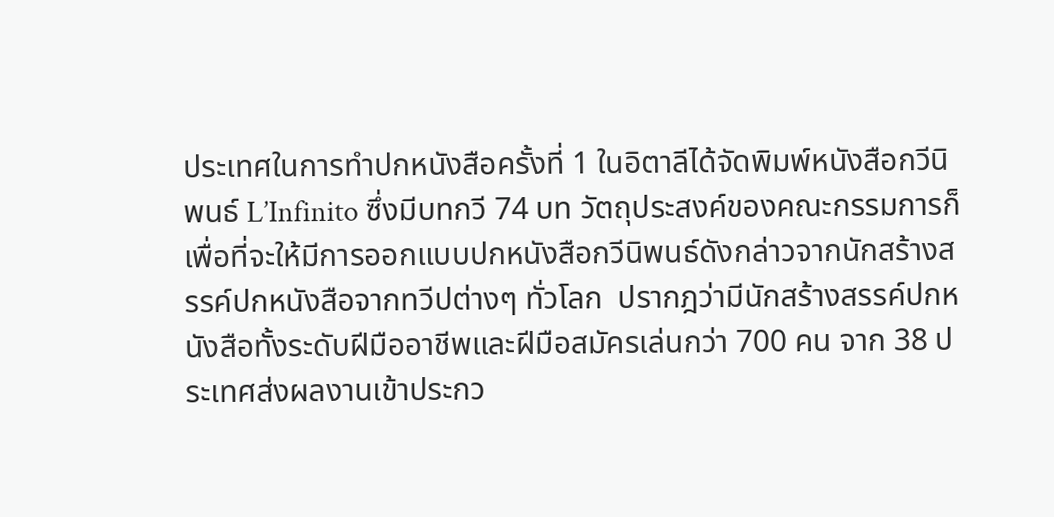ประเทศในการทำปกหนังสือครั้งที่ 1 ในอิตาลีได้จัดพิมพ์หนังสือกวีนิพนธ์ L’Infinito ซึ่งมีบทกวี 74 บท วัตถุประสงค์ของคณะกรรมการก็เพื่อที่จะให้มีการออกแบบปกหนังสือกวีนิพนธ์ดังกล่าวจากนักสร้างสรรค์ปกหนังสือจากทวีปต่างๆ ทั่วโลก  ปรากฎว่ามีนักสร้างสรรค์ปกหนังสือทั้งระดับฝีมืออาชีพและฝีมือสมัครเล่นกว่า 700 คน จาก 38 ประเทศส่งผลงานเข้าประกว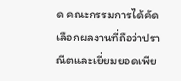ด คณะกรรมการได้คัดเลือกผลงานที่ถือว่าปราณีตและเยี่ยมยอดเพีย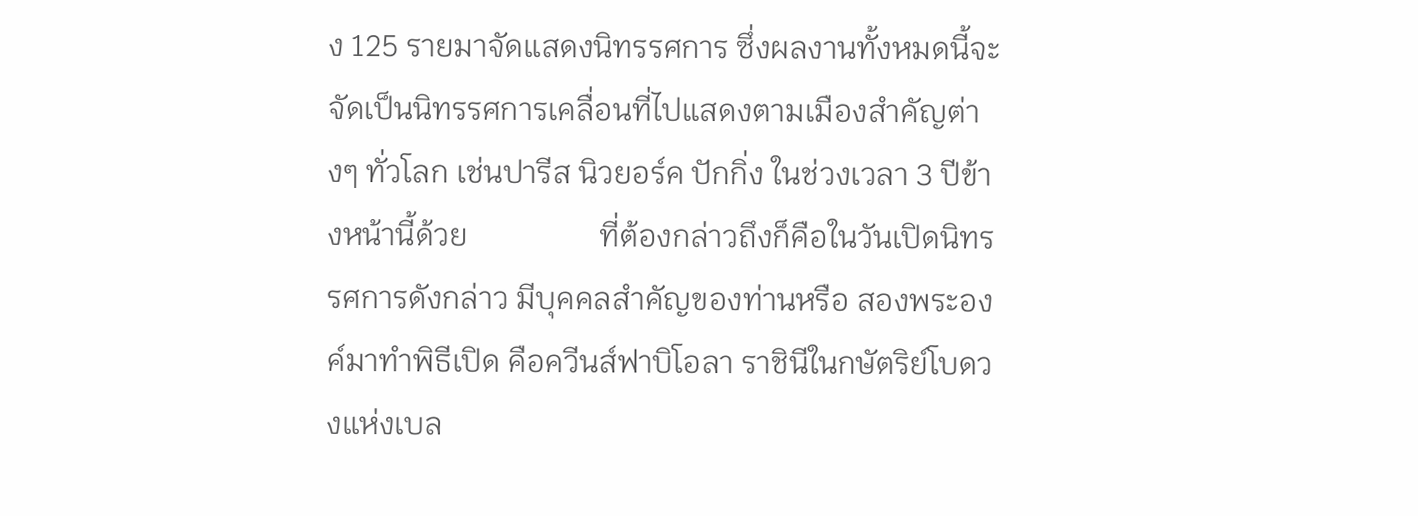ง 125 รายมาจัดแสดงนิทรรศการ ซึ่งผลงานทั้งหมดนี้จะจัดเป็นนิทรรศการเคลื่อนที่ไปแสดงตามเมืองสำคัญต่างๆ ทั่วโลก เช่นปารีส นิวยอร์ค ปักกิ่ง ในช่วงเวลา 3 ปีข้างหน้านี้ด้วย                 ที่ต้องกล่าวถึงก็คือในวันเปิดนิทรรศการดังกล่าว มีบุคคลสำคัญของท่านหรือ สองพระองค์มาทำพิธีเปิด คือควีนส์ฟาบิโอลา ราชินีในกษัตริย์โบดวงแห่งเบล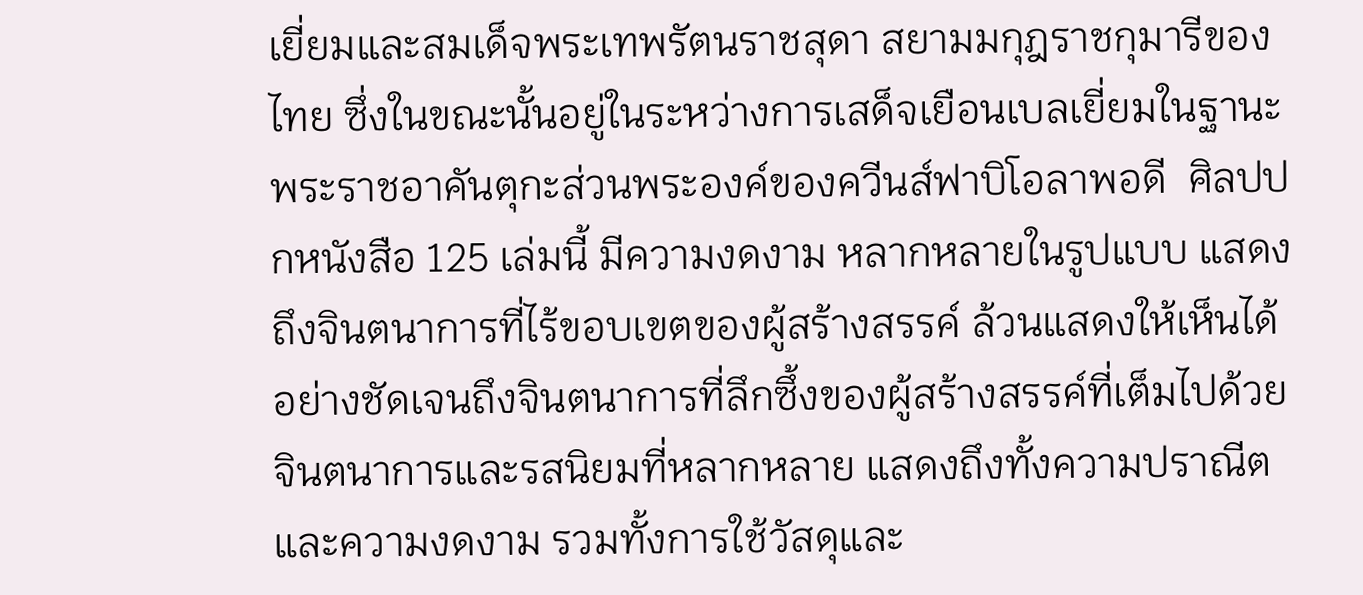เยี่ยมและสมเด็จพระเทพรัตนราชสุดา สยามมกุฎราชกุมารีของไทย ซึ่งในขณะนั้นอยู่ในระหว่างการเสด็จเยือนเบลเยี่ยมในฐานะพระราชอาคันตุกะส่วนพระองค์ของควีนส์ฟาบิโอลาพอดี  ศิลปปกหนังสือ 125 เล่มนี้ มีความงดงาม หลากหลายในรูปแบบ แสดงถึงจินตนาการที่ไร้ขอบเขตของผู้สร้างสรรค์ ล้วนแสดงให้เห็นได้อย่างชัดเจนถึงจินตนาการที่ลึกซึ้งของผู้สร้างสรรค์ที่เต็มไปด้วยจินตนาการและรสนิยมที่หลากหลาย แสดงถึงทั้งความปราณีตและความงดงาม รวมทั้งการใช้วัสดุและ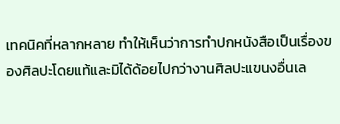เทคนิคที่หลากหลาย ทำให้เห็นว่าการทำปกหนังสือเป็นเรื่องของศิลปะโดยแท้และมิได้ด้อยไปกว่างานศิลปะแขนงอื่นเล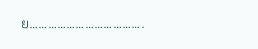ย……………………………….